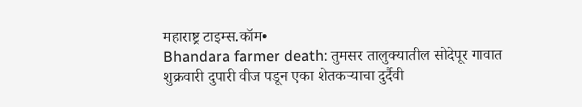महाराष्ट्र टाइम्स.कॉम•
Bhandara farmer death: तुमसर तालुक्यातील सोदेपूर गावात शुक्रवारी दुपारी वीज पडून एका शेतकऱ्याचा दुर्दैवी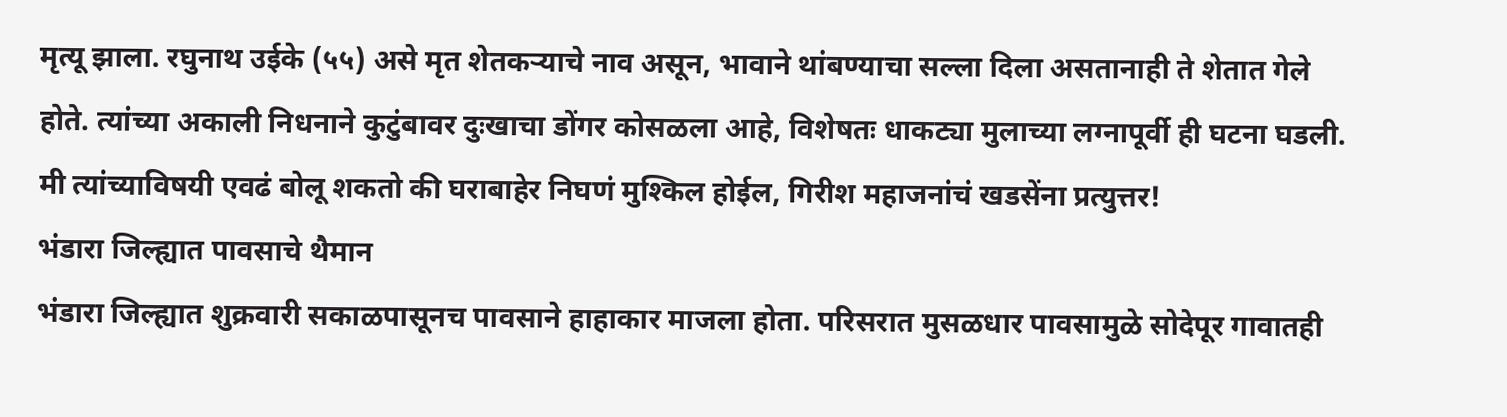मृत्यू झाला. रघुनाथ उईके (५५) असे मृत शेतकऱ्याचे नाव असून, भावाने थांबण्याचा सल्ला दिला असतानाही ते शेतात गेले होते. त्यांच्या अकाली निधनाने कुटुंबावर दुःखाचा डोंगर कोसळला आहे, विशेषतः धाकट्या मुलाच्या लग्नापूर्वी ही घटना घडली.
मी त्यांच्याविषयी एवढं बोलू शकतो की घराबाहेर निघणं मुश्किल होईल, गिरीश महाजनांचं खडसेंना प्रत्युत्तर!
भंडारा जिल्ह्यात पावसाचे थैमान
भंडारा जिल्ह्यात शुक्रवारी सकाळपासूनच पावसाने हाहाकार माजला होता. परिसरात मुसळधार पावसामुळे सोदेपूर गावातही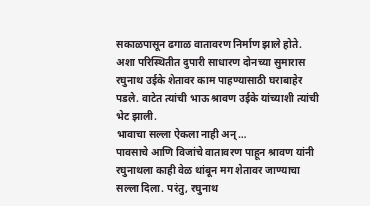सकाळपासून ढगाळ वातावरण निर्माण झाले होते. अशा परिस्थितीत दुपारी साधारण दोनच्या सुमारास रघुनाथ उईके शेतावर काम पाहण्यासाठी घराबाहेर पडले. वाटेत त्यांची भाऊ श्रावण उईके यांच्याशी त्यांची भेट झाली.
भावाचा सल्ला ऐकला नाही अन्…
पावसाचे आणि विजांचे वातावरण पाहून श्रावण यांनी रघुनाथला काही वेळ थांबून मग शेतावर जाण्याचा सल्ला दिला. परंतु, रघुनाथ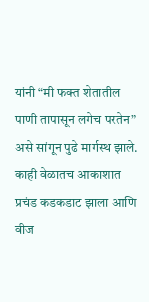यांनी “मी फक्त शेतातील पाणी तापासून लगेच परतेन” असे सांगून पुढे मार्गस्थ झाले. काही वेळातच आकाशात प्रचंड कडकडाट झाला आणि वीज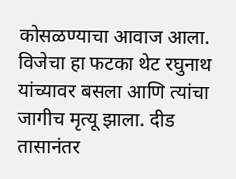कोसळण्याचा आवाज आला. विजेचा हा फटका थेट रघुनाथ यांच्यावर बसला आणि त्यांचा जागीच मृत्यू झाला. दीड तासानंतर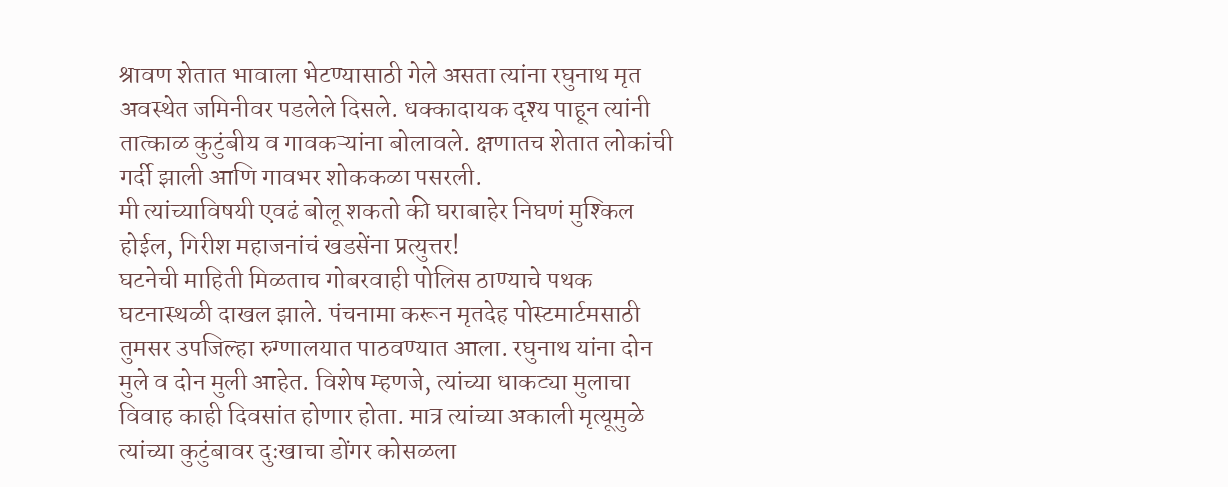श्रावण शेतात भावाला भेटण्यासाठी गेले असता त्यांना रघुनाथ मृत अवस्थेत जमिनीवर पडलेले दिसले. धक्कादायक दृश्य पाहून त्यांनी तात्काळ कुटुंबीय व गावकऱ्यांना बोलावले. क्षणातच शेतात लोकांची गर्दी झाली आणि गावभर शोककळा पसरली.
मी त्यांच्याविषयी एवढं बोलू शकतो की घराबाहेर निघणं मुश्किल होईल, गिरीश महाजनांचं खडसेंना प्रत्युत्तर!
घटनेची माहिती मिळताच गोबरवाही पोलिस ठाण्याचे पथक घटनास्थळी दाखल झाले. पंचनामा करून मृतदेह पोस्टमार्टमसाठी तुमसर उपजिल्हा रुग्णालयात पाठवण्यात आला. रघुनाथ यांना दोन मुले व दोन मुली आहेत. विशेष म्हणजे, त्यांच्या धाकट्या मुलाचा विवाह काही दिवसांत होणार होता. मात्र त्यांच्या अकाली मृत्यूमुळे त्यांच्या कुटुंबावर दुःखाचा डोंगर कोसळला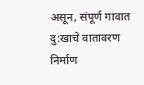असून, संपूर्ण गावात दु:खाचे वातावरण निर्माण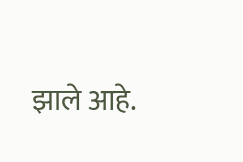झाले आहे.